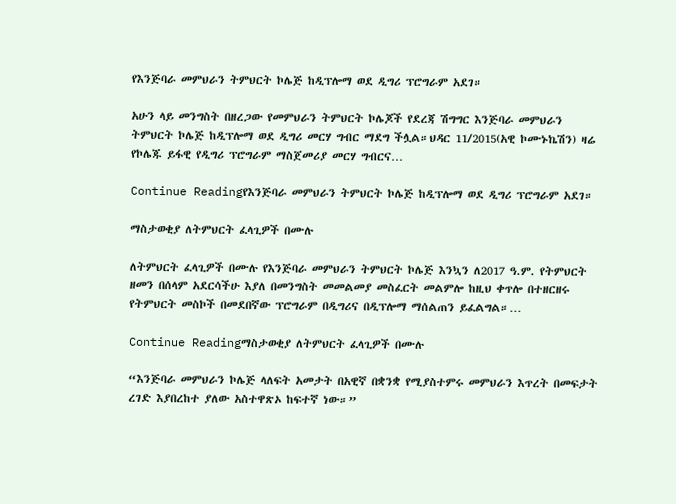የእንጅባራ መምህራን ትምህርት ኮሌጅ ከዲፕሎማ ወደ ዲግሪ ፕሮግራም አደገ።

አሁን ላይ መንግስት በዘረጋው የመምህራን ትምህርት ኮሌጆች የደረጃ ሽግግር እንጅባራ መምህራን ትምህርት ኮሌጅ ከዲፕሎማ ወደ ዲግሪ መርሃ ግብር ማደግ ችሏል።ህዳር 11/2015(አዊ ኮሙኑኬሽን) ዛሬ የኮሌጁ ይፋዊ የዲግሪ ፕሮግራም ማስጀመሪያ መርሃ ግብርና…

Continue Readingየእንጅባራ መምህራን ትምህርት ኮሌጅ ከዲፕሎማ ወደ ዲግሪ ፕሮግራም አደገ።

ማስታወቂያ ለትምህርት ፈላጊዎች በሙሉ

ለትምህርት ፈላጊዎች በሙሉ የእንጅባራ መምህራን ትምህርት ኮሌጅ እንኳን ለ2017 ዓ.ም. የትምህርት ዘመን በሰላም አደርሳችሁ እያለ በመንግስት መመልመያ መስፈርት መልምሎ ከዚህ ቀጥሎ በተዘርዘሩ የትምህርት መስኮች በመደበኛው ፕሮግራም በዲግሪና በዲፕሎማ ማሰልጠን ይፈልግል።…

Continue Readingማስታወቂያ ለትምህርት ፈላጊዎች በሙሉ

“እንጅባራ መምህራን ኮሌጅ ላለፍት አመታት በአዊኛ በቋንቋ የሚያስተምሩ መምህራን እጥረት በመፍታት ረገድ እያበረከተ ያለው አስተዋጽኦ ከፍተኛ ነው።”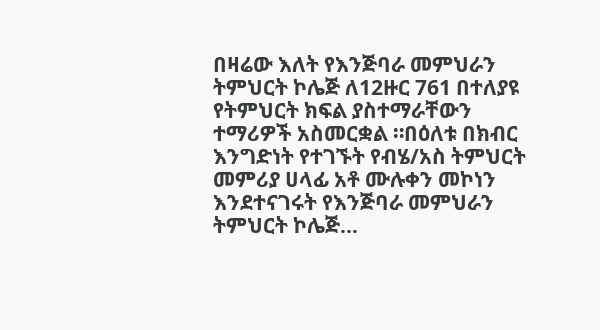በዛሬው እለት የእንጅባራ መምህራን ትምህርት ኮሌጅ ለ12ዙር 761 በተለያዩ የትምህርት ክፍል ያስተማራቸውን ተማሪዎች አስመርቋል ።በዕለቱ በክብር እንግድነት የተገኙት የብሄ/አስ ትምህርት መምሪያ ሀላፊ አቶ ሙሉቀን መኮነን እንደተናገሩት የእንጅባራ መምህራን ትምህርት ኮሌጅ…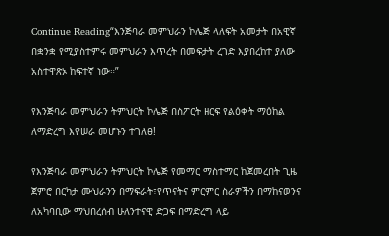Continue Reading“እንጅባራ መምህራን ኮሌጅ ላለፍት አመታት በአዊኛ በቋንቋ የሚያስተምሩ መምህራን እጥረት በመፍታት ረገድ እያበረከተ ያለው አስተዋጽኦ ከፍተኛ ነው።”

የእንጅባራ መምህራን ትምህርት ኮሌጅ በስፖርት ዘርፍ የልዕቀት ማዕከል ለማድረግ እየሠራ መሆኑን ተገለፀ!

የእንጅባራ መምህራን ትምህርት ኮሌጅ የመማር ማስተማር ከጀመረበት ጊዜ ጀምሮ በርካታ ሙህራንን በማፍራት፣የጥናትና ምርምር ስራዎችን በማከናወንና ለአካባቢው ማህበረሰብ ሁለንተናዊ ድጋፍ በማድረግ ላይ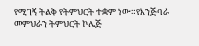የሚገኝ ትልቅ የትምህርት ተቋም ነው።የእንጅባራ መምህራን ትምህርት ኮሌጅ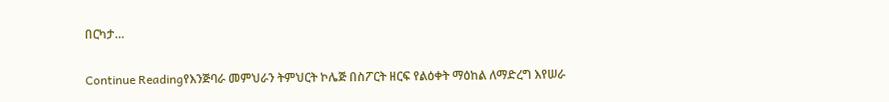በርካታ…

Continue Readingየእንጅባራ መምህራን ትምህርት ኮሌጅ በስፖርት ዘርፍ የልዕቀት ማዕከል ለማድረግ እየሠራ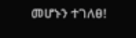መሆኑን ተገለፀ!